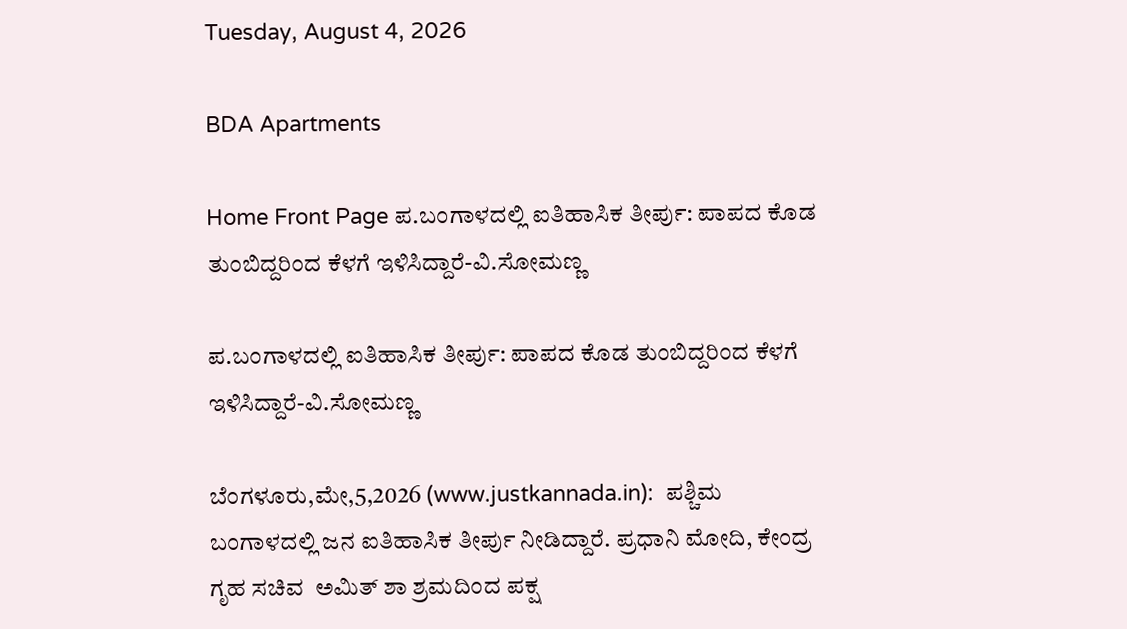Tuesday, August 4, 2026

BDA Apartments

Home Front Page ಪ.ಬಂಗಾಳದಲ್ಲಿ ಐತಿಹಾಸಿಕ ತೀರ್ಪು: ಪಾಪದ ಕೊಡ ತುಂಬಿದ್ದರಿಂದ ಕೆಳಗೆ ಇಳಿಸಿದ್ದಾರೆ-ವಿ.ಸೋಮಣ್ಣ

ಪ.ಬಂಗಾಳದಲ್ಲಿ ಐತಿಹಾಸಿಕ ತೀರ್ಪು: ಪಾಪದ ಕೊಡ ತುಂಬಿದ್ದರಿಂದ ಕೆಳಗೆ ಇಳಿಸಿದ್ದಾರೆ-ವಿ.ಸೋಮಣ್ಣ

ಬೆಂಗಳೂರು,ಮೇ,5,2026 (www.justkannada.in):  ಪಶ್ಚಿಮ ಬಂಗಾಳದಲ್ಲಿ ಜನ ಐತಿಹಾಸಿಕ ತೀರ್ಪು ನೀಡಿದ್ದಾರೆ. ಪ್ರಧಾನಿ ಮೋದಿ, ಕೇಂದ್ರ ಗೃಹ ಸಚಿವ  ಅಮಿತ್ ಶಾ ಶ್ರಮದಿಂದ ಪಕ್ಷ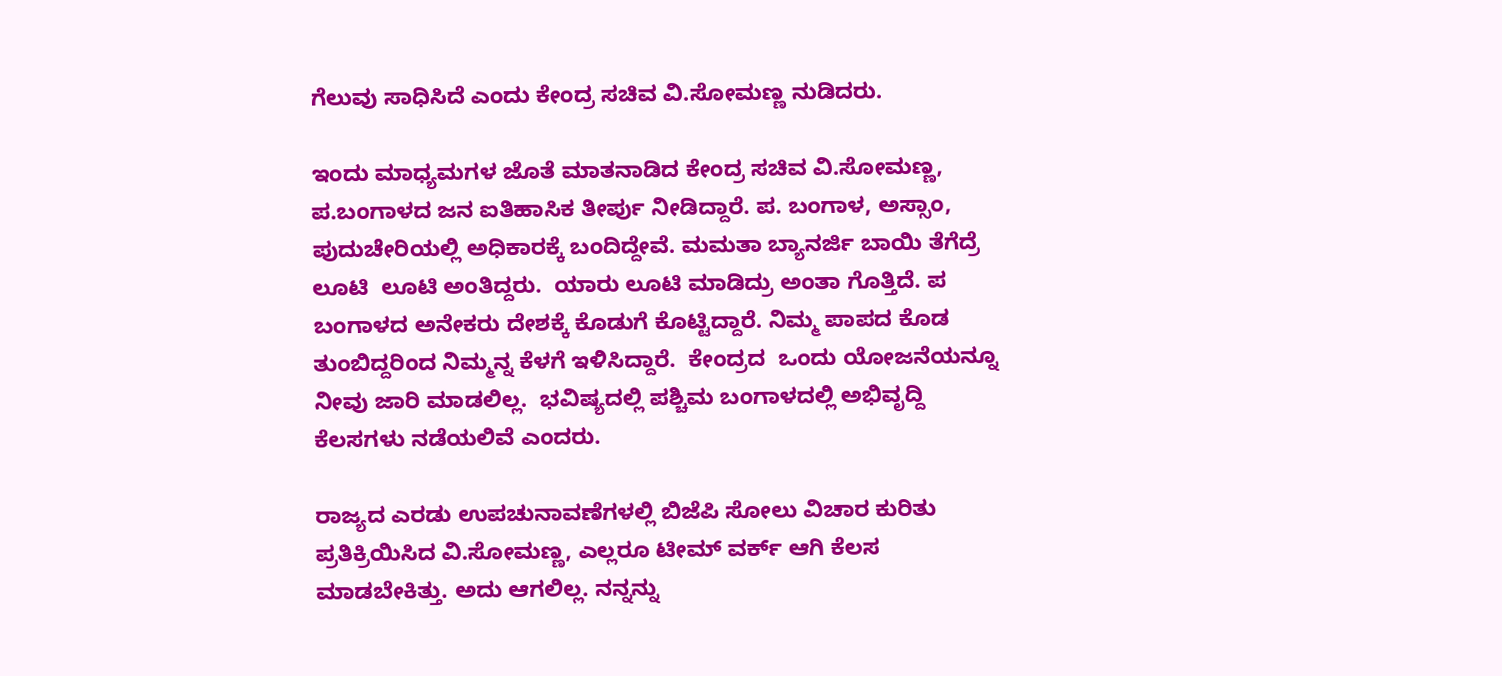ಗೆಲುವು ಸಾಧಿಸಿದೆ ಎಂದು ಕೇಂದ್ರ ಸಚಿವ ವಿ.ಸೋಮಣ್ಣ ನುಡಿದರು.

ಇಂದು ಮಾಧ್ಯಮಗಳ ಜೊತೆ ಮಾತನಾಡಿದ ಕೇಂದ್ರ ಸಚಿವ ವಿ.ಸೋಮಣ್ಣ, ಪ.ಬಂಗಾಳದ ಜನ ಐತಿಹಾಸಿಕ ತೀರ್ಪು ನೀಡಿದ್ದಾರೆ. ಪ. ಬಂಗಾಳ, ಅಸ್ಸಾಂ, ಪುದುಚೇರಿಯಲ್ಲಿ ಅಧಿಕಾರಕ್ಕೆ ಬಂದಿದ್ದೇವೆ. ಮಮತಾ ಬ್ಯಾನರ್ಜಿ ಬಾಯಿ ತೆಗೆದ್ರೆ ಲೂಟಿ  ಲೂಟಿ ಅಂತಿದ್ದರು.  ಯಾರು ಲೂಟಿ ಮಾಡಿದ್ರು ಅಂತಾ ಗೊತ್ತಿದೆ. ಪ ಬಂಗಾಳದ ಅನೇಕರು ದೇಶಕ್ಕೆ ಕೊಡುಗೆ ಕೊಟ್ಟಿದ್ದಾರೆ. ನಿಮ್ಮ ಪಾಪದ ಕೊಡ ತುಂಬಿದ್ದರಿಂದ ನಿಮ್ಮನ್ನ ಕೆಳಗೆ ಇಳಿಸಿದ್ದಾರೆ.  ಕೇಂದ್ರದ  ಒಂದು ಯೋಜನೆಯನ್ನೂ ನೀವು ಜಾರಿ ಮಾಡಲಿಲ್ಲ.  ಭವಿಷ್ಯದಲ್ಲಿ ಪಶ್ಚಿಮ ಬಂಗಾಳದಲ್ಲಿ ಅಭಿವೃದ್ದಿ ಕೆಲಸಗಳು ನಡೆಯಲಿವೆ ಎಂದರು.

ರಾಜ್ಯದ ಎರಡು ಉಪಚುನಾವಣೆಗಳಲ್ಲಿ ಬಿಜೆಪಿ ಸೋಲು ವಿಚಾರ ಕುರಿತು ಪ್ರತಿಕ್ರಿಯಿಸಿದ ವಿ.ಸೋಮಣ್ಣ, ಎಲ್ಲರೂ ಟೀಮ್ ವರ್ಕ್ ಆಗಿ ಕೆಲಸ ಮಾಡಬೇಕಿತ್ತು. ಅದು ಆಗಲಿಲ್ಲ. ನನ್ನನ್ನು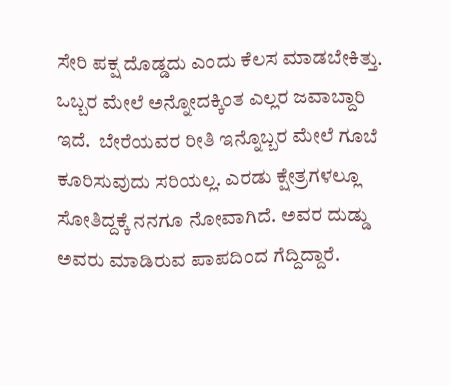ಸೇರಿ ಪಕ್ಷ ದೊಡ್ಡದು ಎಂದು ಕೆಲಸ ಮಾಡಬೇಕಿತ್ತು. ಒಬ್ಬರ ಮೇಲೆ ಅನ್ನೋದಕ್ಕಿಂತ ಎಲ್ಲರ ಜವಾಬ್ದಾರಿ ಇದೆ.  ಬೇರೆಯವರ ರೀತಿ ಇನ್ನೊಬ್ಬರ ಮೇಲೆ ಗೂಬೆ ಕೂರಿಸುವುದು ಸರಿಯಲ್ಲ. ಎರಡು ಕ್ಷೇತ್ರಗಳಲ್ಲೂ ಸೋತಿದ್ದಕ್ಕೆ ನನಗೂ ನೋವಾಗಿದೆ. ಅವರ ದುಡ್ಡು ಅವರು ಮಾಡಿರುವ ಪಾಪದಿಂದ ಗೆದ್ದಿದ್ದಾರೆ.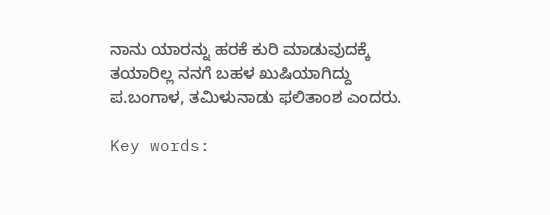ನಾನು ಯಾರನ್ನು ಹರಕೆ ಕುರಿ ಮಾಡುವುದಕ್ಕೆ ತಯಾರಿಲ್ಲ ನನಗೆ ಬಹಳ ಖುಷಿಯಾಗಿದ್ದು ಪ.ಬಂಗಾಳ, ತಮಿಳುನಾಡು ಫಲಿತಾಂಶ ಎಂದರು.

Key words: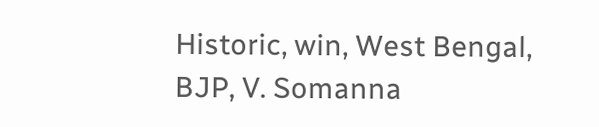Historic, win, West Bengal, BJP, V. Somanna